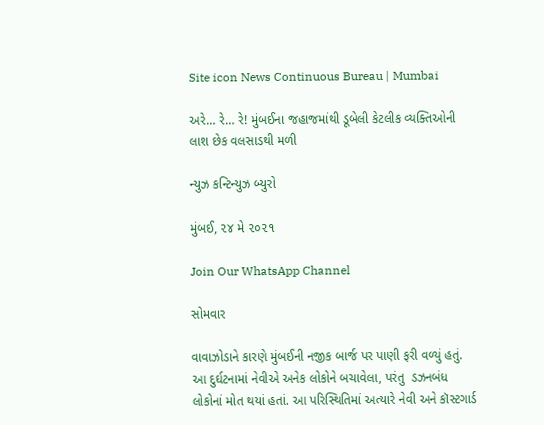Site icon News Continuous Bureau | Mumbai

અરે… રે… રે! મુંબઈના જહાજમાંથી ડૂબેલી કેટલીક વ્યક્તિઓની લાશ છેક વલસાડથી મળી

ન્યુઝ કન્ટિન્યુઝ બ્યુરો

મુંબઈ, ૨૪ મે ૨૦૨૧

Join Our WhatsApp Channel

સોમવાર

વાવાઝોડાને કારણે મુંબઈની નજીક બાર્જ પર પાણી ફરી વળ્યું હતું. આ દુર્ઘટનામાં નેવીએ અનેક લોકોને બચાવેલા, પરંતુ  ડઝનબંધ લોકોનાં મોત થયાં હતાં. આ પરિસ્થિતિમાં અત્યારે નેવી અને કૉસ્ટગાર્ડ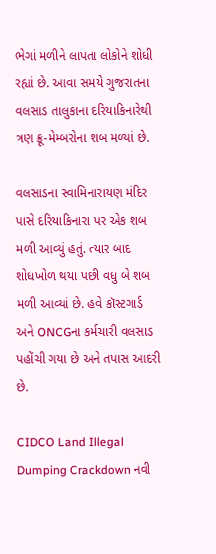ભેગાં મળીને લાપતા લોકોને શોધી રહ્યાં છે. આવા સમયે ગુજરાતના વલસાડ તાલુકાના દરિયાકિનારેથી ત્રણ ક્રૂ-મેમ્બરોના શબ મળ્યાં છે.

વલસાડના સ્વામિનારાયણ મંદિર પાસે દરિયાકિનારા પર એક શબ મળી આવ્યું હતું. ત્યાર બાદ શોધખોળ થયા પછી વધુ બે શબ મળી આવ્યાં છે. હવે કૉસ્ટગાર્ડ અને ONCGના કર્મચારી વલસાડ પહોંચી ગયા છે અને તપાસ આદરી છે.

CIDCO Land Illegal Dumping Crackdown નવી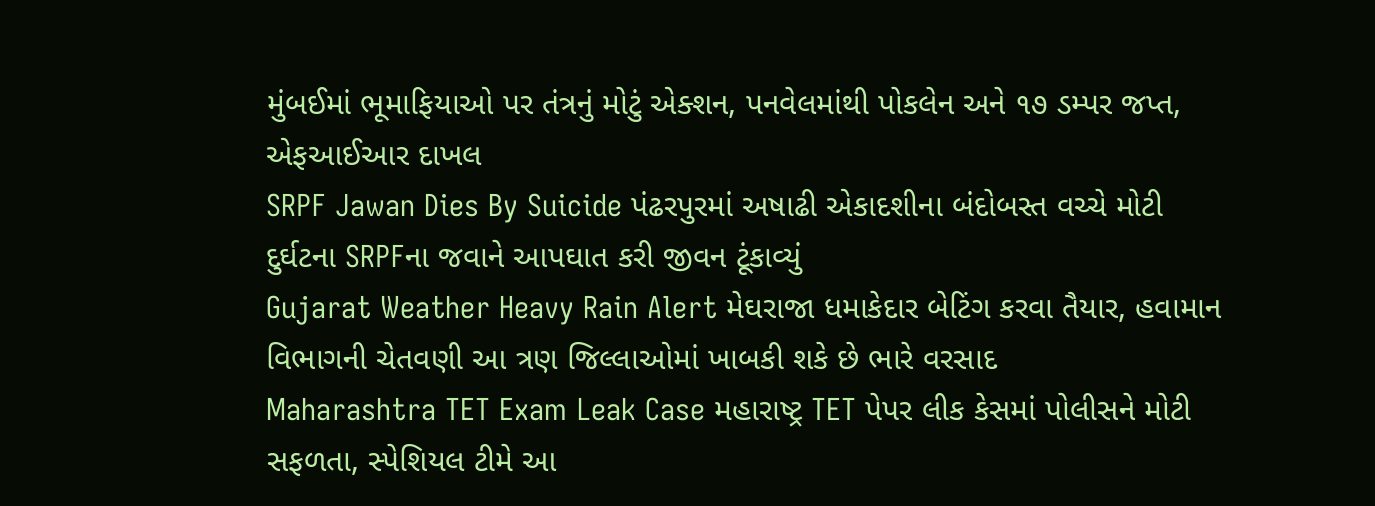મુંબઈમાં ભૂમાફિયાઓ પર તંત્રનું મોટું એક્શન, પનવેલમાંથી પોકલેન અને ૧૭ ડમ્પર જપ્ત, એફઆઈઆર દાખલ
SRPF Jawan Dies By Suicide પંઢરપુરમાં અષાઢી એકાદશીના બંદોબસ્ત વચ્ચે મોટી દુર્ઘટના SRPFના જવાને આપઘાત કરી જીવન ટૂંકાવ્યું
Gujarat Weather Heavy Rain Alert મેઘરાજા ધમાકેદાર બેટિંગ કરવા તૈયાર, હવામાન વિભાગની ચેતવણી આ ત્રણ જિલ્લાઓમાં ખાબકી શકે છે ભારે વરસાદ
Maharashtra TET Exam Leak Case મહારાષ્ટ્ર TET પેપર લીક કેસમાં પોલીસને મોટી સફળતા, સ્પેશિયલ ટીમે આ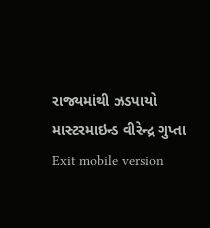રાજ્યમાંથી ઝડપાયો માસ્ટરમાઇન્ડ વીરેન્દ્ર ગુપ્તા
Exit mobile version